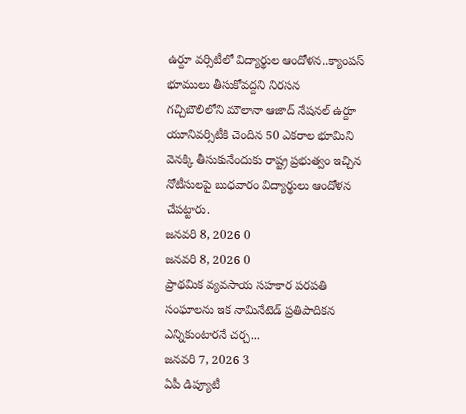ఉర్దూ వర్సిటీలో విద్యార్థుల ఆందోళన..క్యాంపస్ భూములు తీసుకోవద్దని నిరసన
గచ్చిబౌలిలోని మౌలానా ఆజాద్ నేషనల్ ఉర్దూ యూనివర్సిటీకి చెందిన 50 ఎకరాల భూమిని వెనక్కి తీసుకునేందుకు రాష్ట్ర ప్రభుత్వం ఇచ్చిన నోటీసులపై బుధవారం విద్యార్థులు ఆందోళన చేపట్టారు.
జనవరి 8, 2026 0
జనవరి 8, 2026 0
ప్రాథమిక వ్యవసాయ సహకార పరపతి సంఘాలను ఇక నామినేటెడ్ ప్రతిపాదికన ఎన్నికుంటారనే చర్చ...
జనవరి 7, 2026 3
ఏపీ డిప్యూటీ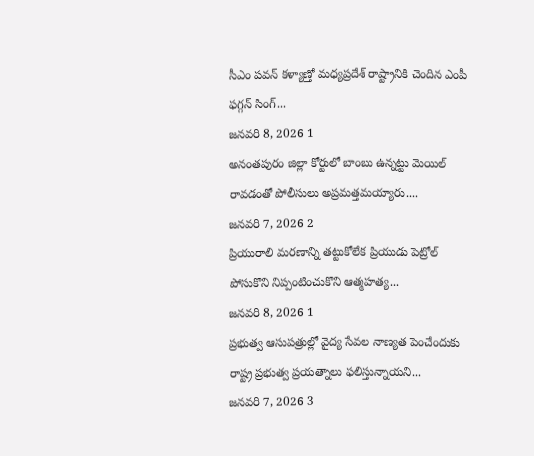సీఎం పవన్ కళ్యాణ్తో మధ్యప్రదేశ్ రాష్ట్రానికి చెందిన ఎంపీ ఫగ్గన్ సింగ్...
జనవరి 8, 2026 1
అనంతపురం జిల్లా కోర్టులో బాంబు ఉన్నట్టు మెయిల్ రావడంతో పోలీసులు అప్రమత్తమయ్యారు....
జనవరి 7, 2026 2
ప్రియురాలి మరణాన్ని తట్టుకోలేక ప్రియుడు పెట్రోల్ పోసుకొని నిప్పంటించుకొని ఆత్మహత్య...
జనవరి 8, 2026 1
ప్రభుత్వ ఆసుపత్రుల్లో వైద్య సేవల నాణ్యత పెంచేందుకు రాష్ట్ర ప్రభుత్వ ప్రయత్నాలు ఫలిస్తున్నాయని...
జనవరి 7, 2026 3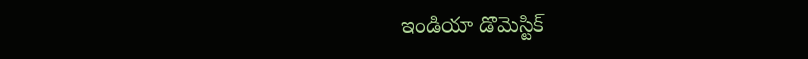ఇండియా డొమెస్టిక్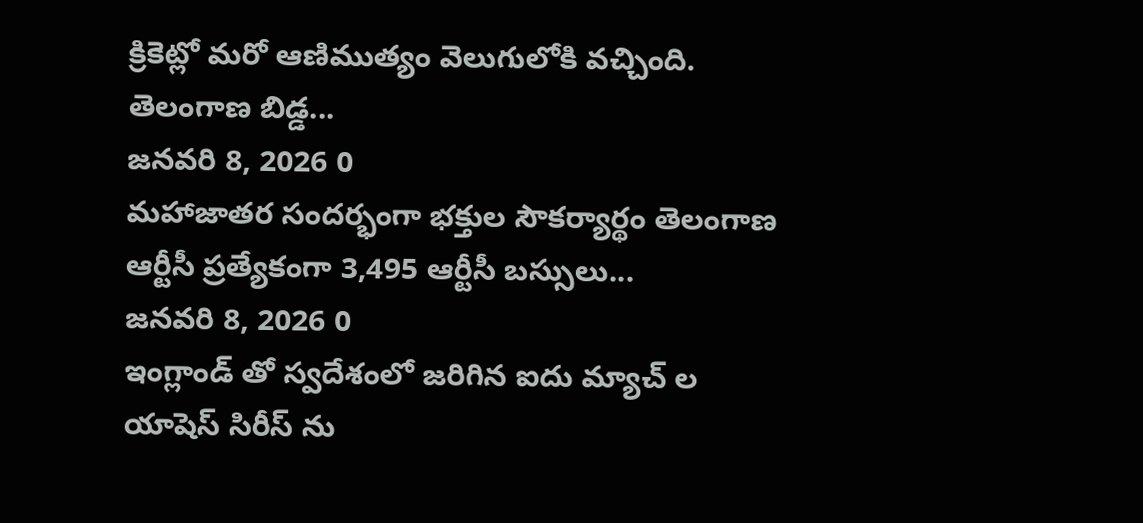క్రికెట్లో మరో ఆణిముత్యం వెలుగులోకి వచ్చింది. తెలంగాణ బిడ్డ...
జనవరి 8, 2026 0
మహాజాతర సందర్భంగా భక్తుల సౌకర్యార్థం తెలంగాణ ఆర్టీసీ ప్రత్యేకంగా 3,495 ఆర్టీసీ బస్సులు...
జనవరి 8, 2026 0
ఇంగ్లాండ్ తో స్వదేశంలో జరిగిన ఐదు మ్యాచ్ ల యాషెస్ సిరీస్ ను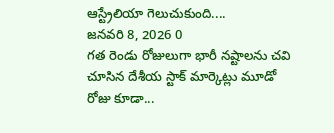ఆస్ట్రేలియా గెలుచుకుంది....
జనవరి 8, 2026 0
గత రెండు రోజులుగా భారీ నష్టాలను చవి చూసిన దేశీయ స్టాక్ మార్కెట్లు మూడో రోజు కూడా...